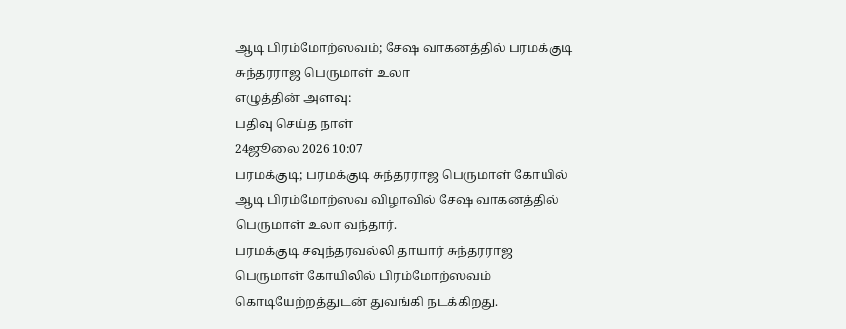ஆடி பிரம்மோற்ஸவம்; சேஷ வாகனத்தில் பரமக்குடி சுந்தரராஜ பெருமாள் உலா
எழுத்தின் அளவு:
பதிவு செய்த நாள்
24ஜூலை 2026 10:07
பரமக்குடி; பரமக்குடி சுந்தரராஜ பெருமாள் கோயில் ஆடி பிரம்மோற்ஸவ விழாவில் சேஷ வாகனத்தில் பெருமாள் உலா வந்தார்.
பரமக்குடி சவுந்தரவல்லி தாயார் சுந்தரராஜ பெருமாள் கோயிலில் பிரம்மோற்ஸவம் கொடியேற்றத்துடன் துவங்கி நடக்கிறது.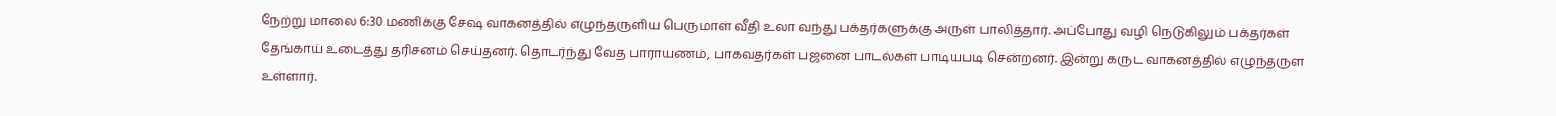நேற்று மாலை 6:30 மணிக்கு சேஷ வாகனத்தில் எழுந்தருளிய பெருமாள் வீதி உலா வந்து பக்தர்களுக்கு அருள் பாலித்தார். அப்போது வழி நெடுகிலும் பக்தர்கள் தேங்காய் உடைத்து தரிசனம் செய்தனர். தொடர்ந்து வேத பாராயணம், பாகவதர்கள் பஜனை பாடல்கள் பாடியபடி சென்றனர். இன்று கருட வாகனத்தில் எழுந்தருள உள்ளார்.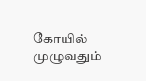கோயில் முழுவதும்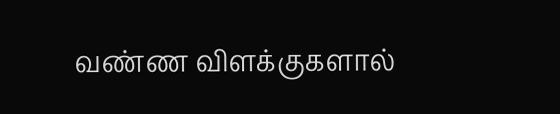வண்ண விளக்குகளால்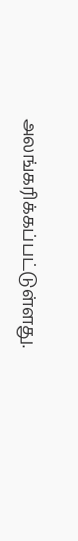அலங்கரிக்கப்பட்டுள்ளது.